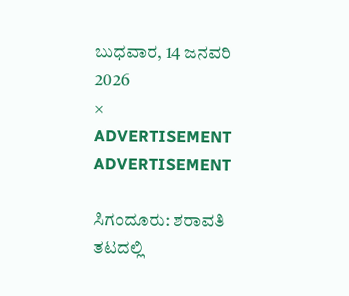ಬುಧವಾರ, 14 ಜನವರಿ 2026
×
ADVERTISEMENT
ADVERTISEMENT

ಸಿಗಂದೂರು: ಶರಾವತಿ ತಟದಲ್ಲಿ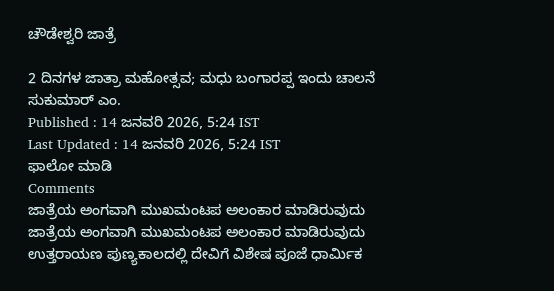ಚೌಡೇಶ್ವರಿ ಜಾತ್ರೆ

2 ದಿನಗಳ ಜಾತ್ರಾ ಮಹೋತ್ಸವ; ಮಧು ಬಂಗಾರಪ್ಪ ಇಂದು ಚಾಲನೆ
ಸುಕುಮಾರ್ ಎಂ.
Published : 14 ಜನವರಿ 2026, 5:24 IST
Last Updated : 14 ಜನವರಿ 2026, 5:24 IST
ಫಾಲೋ ಮಾಡಿ
Comments
ಜಾತ್ರೆಯ ಅಂಗವಾಗಿ ಮುಖಮಂಟಪ ಅಲಂಕಾರ ಮಾಡಿರುವುದು
ಜಾತ್ರೆಯ ಅಂಗವಾಗಿ ಮುಖಮಂಟಪ ಅಲಂಕಾರ ಮಾಡಿರುವುದು
ಉತ್ತರಾಯಣ ಪುಣ್ಯಕಾಲದಲ್ಲಿ ದೇವಿಗೆ ವಿಶೇಷ ಪೂಜೆ ಧಾರ್ಮಿಕ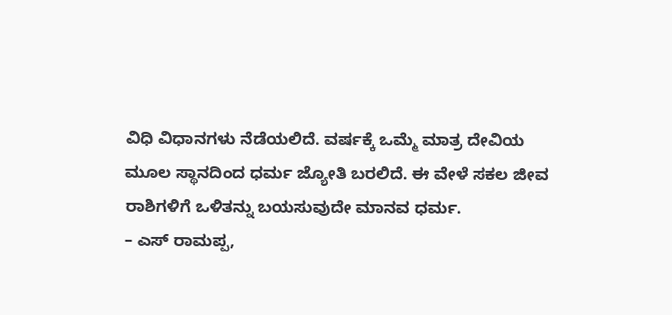ವಿಧಿ ವಿಧಾನಗಳು ನೆಡೆಯಲಿದೆ. ವರ್ಷಕ್ಕೆ ಒಮ್ಮೆ ಮಾತ್ರ ದೇವಿಯ ಮೂಲ ಸ್ಥಾನದಿಂದ ಧರ್ಮ ಜ್ಯೋತಿ ಬರಲಿದೆ. ಈ ವೇಳೆ ಸಕಲ ಜೀವ ರಾಶಿಗಳಿಗೆ ಒಳಿತನ್ನು ಬಯಸುವುದೇ ಮಾನವ ಧರ್ಮ.
– ಎಸ್ ರಾಮಪ್ಪ,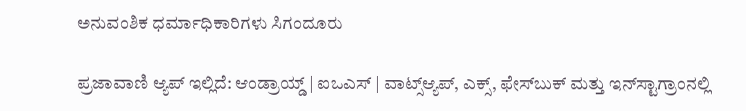ಅನುವಂಶಿಕ ಧರ್ಮಾಧಿಕಾರಿಗಳು ಸಿಗಂದೂರು

ಪ್ರಜಾವಾಣಿ ಆ್ಯಪ್ ಇಲ್ಲಿದೆ: ಆಂಡ್ರಾಯ್ಡ್ | ಐಒಎಸ್ | ವಾಟ್ಸ್ಆ್ಯಪ್, ಎಕ್ಸ್, ಫೇಸ್‌ಬುಕ್ ಮತ್ತು ಇನ್‌ಸ್ಟಾಗ್ರಾಂನಲ್ಲಿ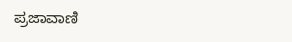ಪ್ರಜಾವಾಣಿ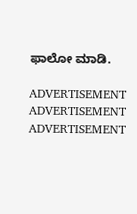ಫಾಲೋ ಮಾಡಿ.

ADVERTISEMENT
ADVERTISEMENT
ADVERTISEMENT